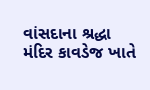વાંસદાના શ્રદ્ધા મંદિર કાવડેજ ખાતે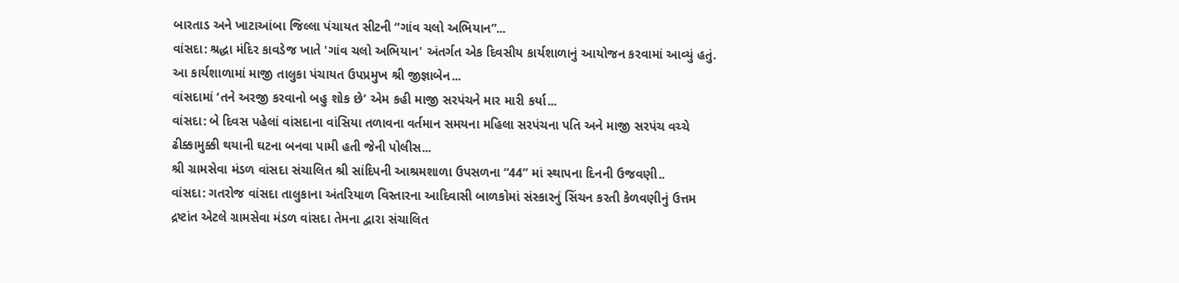બારતાડ અને ખાટાઆંબા જિલ્લા પંચાયત સીટની “ગાંવ ચલો અભિયાન”...
વાંસદા: શ્રદ્ધા મંદિર કાવડેજ ખાતે 'ગાંવ ચલો અભિયાન' અંતર્ગત એક દિવસીય કાર્યશાળાનું આયોજન કરવામાં આવ્યું હતું. આ કાર્યશાળામાં માજી તાલુકા પંચાયત ઉપપ્રમુખ શ્રી જીજ્ઞાબેન...
વાંસદામાં ‘તને અરજી કરવાનો બહુ શોક છે’ એમ કહી માજી સરપંચને માર મારી કર્યા...
વાંસદા: બે દિવસ પહેલાં વાંસદાના વાંસિયા તળાવના વર્તમાન સમયના મહિલા સરપંચના પતિ અને માજી સરપંચ વચ્ચે ઢીક્કામુક્કી થયાની ઘટના બનવા પામી હતી જેની પોલીસ...
શ્રી ગ્રામસેવા મંડળ વાંસદા સંચાલિત શ્રી સાંદિપની આશ્રમશાળા ઉપસળના “44” માં સ્થાપના દિનની ઉજવણી..
વાંસદા: ગતરોજ વાંસદા તાલુકાના અંતરિયાળ વિસ્તારના આદિવાસી બાળકોમાં સંસ્કારનું સિંચન કરતી કેળવણીનું ઉત્તમ દ્રષ્ટાંત એટલે ગ્રામસેવા મંડળ વાંસદા તેમના દ્વારા સંચાલિત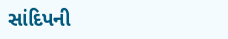સાંદિપની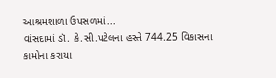આશ્રમશાળા ઉપસળમાં...
વાંસદામાં ડૉ. કે.સી.પટેલના હસ્તે 744.25 વિકાસના કામોના કરાયા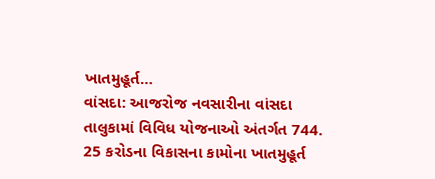ખાતમુહૂર્ત…
વાંસદા: આજરોજ નવસારીના વાંસદા તાલુકામાં વિવિધ યોજનાઓ અંતર્ગત 744. 25 કરોડના વિકાસના કામોના ખાતમુહૂર્ત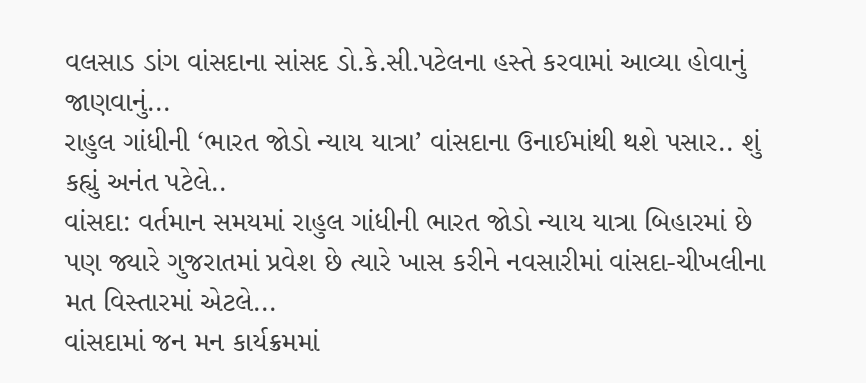વલસાડ ડાંગ વાંસદાના સાંસદ ડો.કે.સી.પટેલના હસ્તે કરવામાં આવ્યા હોવાનું જાણવાનું...
રાહુલ ગાંધીની ‘ભારત જોડો ન્યાય યાત્રા’ વાંસદાના ઉનાઈમાંથી થશે પસાર.. શું કહ્યું અનંત પટેલે..
વાંસદા: વર્તમાન સમયમાં રાહુલ ગાંધીની ભારત જોડો ન્યાય યાત્રા બિહારમાં છે પણ જ્યારે ગુજરાતમાં પ્રવેશ છે ત્યારે ખાસ કરીને નવસારીમાં વાંસદા-ચીખલીના મત વિસ્તારમાં એટલે...
વાંસદામાં જન મન કાર્યક્રમમાં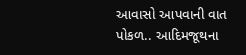આવાસો આપવાની વાત પોકળ.. આદિમજૂથના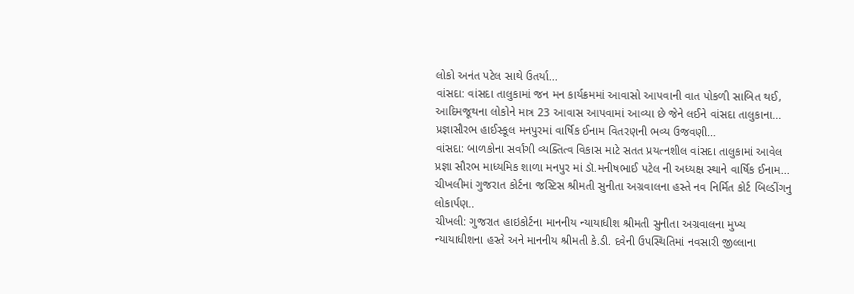લોકો અનંત પટેલ સાથે ઉતર્યા...
વાંસદા: વાંસદા તાલુકામાં જન મન કાર્યક્રમમાં આવાસો આપવાની વાત પોકળી સાબિત થઈ, આદિમજૂથના લોકોને માત્ર 23 આવાસ આપવામાં આવ્યા છે જેને લઈને વાંસદા તાલુકાના...
પ્રજ્ઞાસૌરભ હાઈસ્કૂલ મનપુરમાં વાર્ષિક ઈનામ વિતરણની ભવ્ય ઉજવણી…
વાંસદા: બાળકોના સર્વાંગી વ્યક્તિત્વ વિકાસ માટે સતત પ્રયત્નશીલ વાંસદા તાલુકામાં આવેલ પ્રજ્ઞા સૌરભ માધ્યમિક શાળા મનપુર માં ડૉ.મનીષભાઈ પટેલ ની અધ્યક્ષ સ્થાને વાર્ષિક ઈનામ...
ચીખલીમાં ગુજરાત કોર્ટના જસ્ટિસ શ્રીમતી સુનીતા અગ્રવાલના હસ્તે નવ નિર્મિત કોર્ટ બિલ્ડીંગનુ લોકાર્પણ..
ચીખલી: ગુજરાત હાઇકોર્ટના માનનીય ન્યાયાધીશ શ્રીમતી સુનીતા અગ્રવાલના મુખ્ય ન્યાયાધીશના હસ્તે અને માનનીય શ્રીમતી કે.ડી. દવેની ઉપસ્થિતિમાં નવસારી જીલ્લાના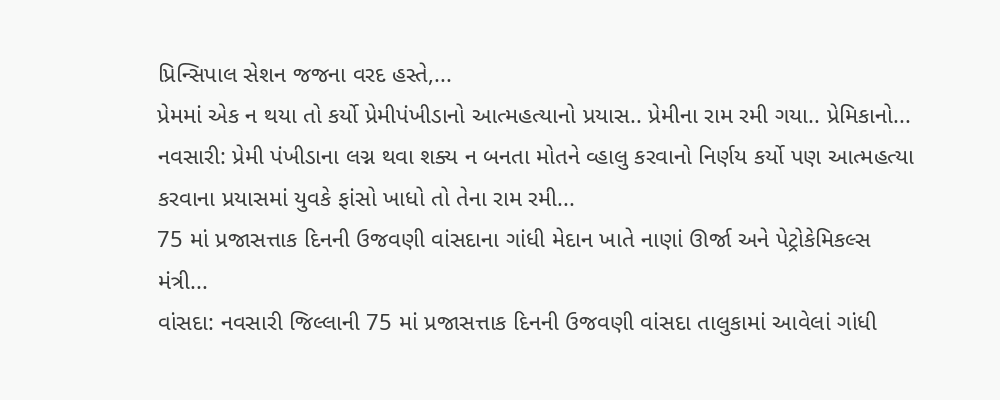પ્રિન્સિપાલ સેશન જજના વરદ હસ્તે,...
પ્રેમમાં એક ન થયા તો કર્યો પ્રેમીપંખીડાનો આત્મહત્યાનો પ્રયાસ.. પ્રેમીના રામ રમી ગયા.. પ્રેમિકાનો...
નવસારી: પ્રેમી પંખીડાના લગ્ન થવા શક્ય ન બનતા મોતને વ્હાલુ કરવાનો નિર્ણય કર્યો પણ આત્મહત્યા કરવાના પ્રયાસમાં યુવકે ફાંસો ખાધો તો તેના રામ રમી...
75 માં પ્રજાસત્તાક દિનની ઉજવણી વાંસદાના ગાંધી મેદાન ખાતે નાણાં ઊર્જા અને પેટ્રોકેમિકલ્સ મંત્રી...
વાંસદા: નવસારી જિલ્લાની 75 માં પ્રજાસત્તાક દિનની ઉજવણી વાંસદા તાલુકામાં આવેલાં ગાંધી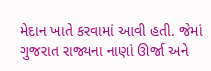મેદાન ખાતે કરવામાં આવી હતી. જેમાં ગુજરાત રાજ્યના નાણાં ઊર્જા અને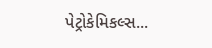પેટ્રોકેમિકલ્સ...